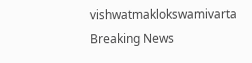vishwatmaklokswamivarta
Breaking News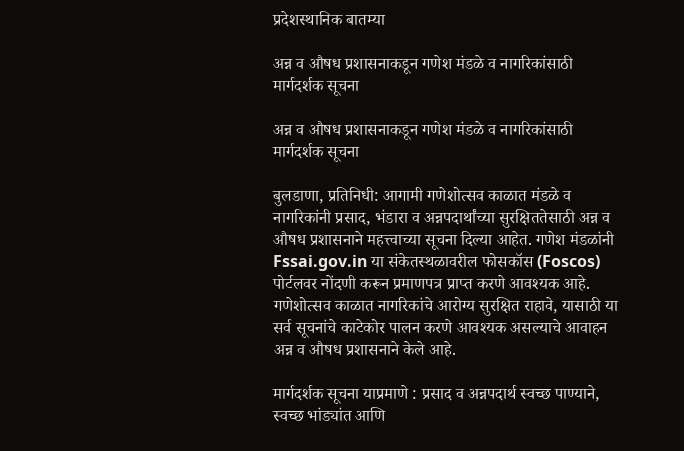प्रदेशस्थानिक बातम्या

अन्न व औषध प्रशासनाकडून गणेश मंडळे व नागरिकांसाठी मार्गदर्शक सूचना

अन्न व औषध प्रशासनाकडून गणेश मंडळे व नागरिकांसाठी मार्गदर्शक सूचना

बुलडाणा, प्रतिनिधी: आगामी गणेशोत्सव काळात मंडळे व नागरिकांनी प्रसाद, भंडारा व अन्नपदार्थांच्या सुरक्षिततेसाठी अन्न व औषध प्रशासनाने महत्त्वाच्या सूचना दिल्या आहेत. गणेश मंडळांनी Fssai.gov.in या संकेतस्थळावरील फोसकॉस (Foscos) पोर्टलवर नोंदणी करून प्रमाणपत्र प्राप्त करणे आवश्यक आहे. गणेशोत्सव काळात नागरिकांचे आरोग्य सुरक्षित राहावे, यासाठी या सर्व सूचनांचे काटेकोर पालन करणे आवश्यक असल्याचे आवाहन अन्न व औषध प्रशासनाने केले आहे.

मार्गदर्शक सूचना याप्रमाणे : प्रसाद व अन्नपदार्थ स्वच्छ पाण्याने, स्वच्छ भांड्यांत आणि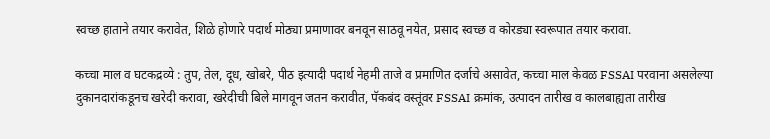स्वच्छ हाताने तयार करावेत, शिळे होणारे पदार्थ मोठ्या प्रमाणावर बनवून साठवू नयेत, प्रसाद स्वच्छ व कोरड्या स्वरूपात तयार करावा.

कच्चा माल व घटकद्रव्ये : तुप, तेल, दूध, खोबरे, पीठ इत्यादी पदार्थ नेहमी ताजे व प्रमाणित दर्जाचे असावेत, कच्चा माल केवळ FSSAI परवाना असलेल्या दुकानदारांकडूनच खरेदी करावा, खरेदीची बिले मागवून जतन करावीत, पॅकबंद वस्तूंवर FSSAI क्रमांक, उत्पादन तारीख व कालबाह्यता तारीख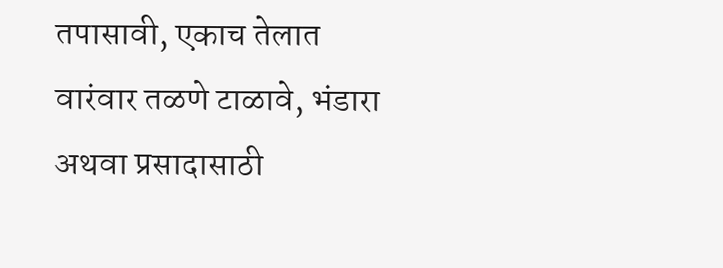तपासावी, एकाच तेलात वारंवार तळणे टाळावे, भंडारा अथवा प्रसादासाठी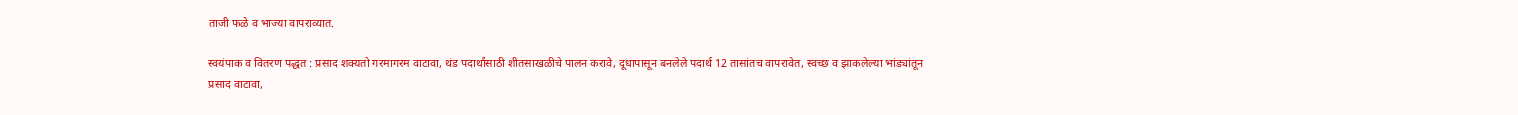ताजी फळे व भाज्या वापराव्यात.

स्वयंपाक व वितरण पद्धत : प्रसाद शक्यतो गरमागरम वाटावा, थंड पदार्थांसाठी शीतसाखळीचे पालन करावे, दूधापासून बनलेले पदार्थ 12 तासांतच वापरावेत, स्वच्छ व झाकलेल्या भांड्यांतून प्रसाद वाटावा,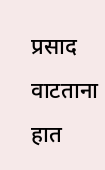प्रसाद वाटताना हात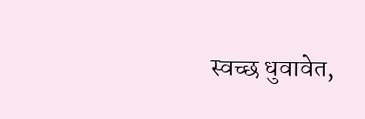स्वच्छ धुवावेत,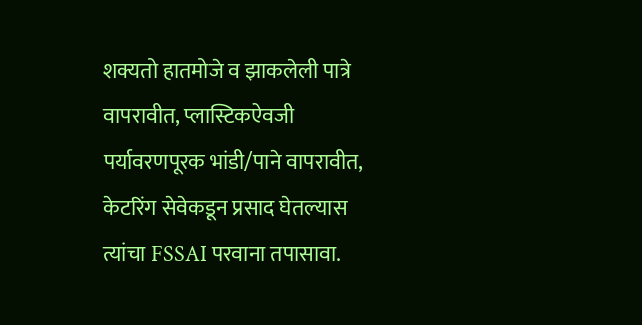शक्यतो हातमोजे व झाकलेली पात्रे वापरावीत, प्लास्टिकऐवजी पर्यावरणपूरक भांडी/पाने वापरावीत, केटरिंग सेवेकडून प्रसाद घेतल्यास त्यांचा FSSAI परवाना तपासावा.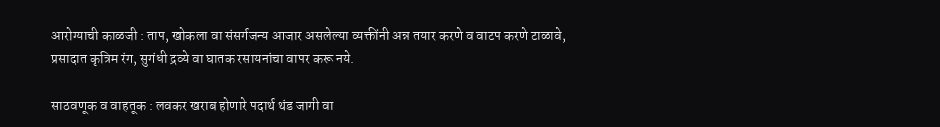आरोग्याची काळजी : ताप, खोकला वा संसर्गजन्य आजार असलेल्या व्यक्तींनी अन्न तयार करणे व वाटप करणे टाळावे, प्रसादात कृत्रिम रंग, सुगंधी द्रव्ये वा घातक रसायनांचा वापर करू नये.

साठवणूक व वाहतूक : लवकर खराब होणारे पदार्थ थंड जागी वा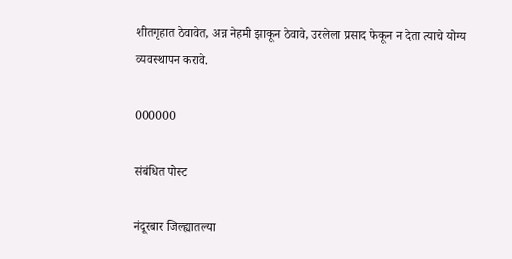शीतगृहात ठेवावेत, अन्न नेहमी झाकून ठेवावे, उरलेला प्रसाद फेकून न देता त्याचे योग्य व्यवस्थापन करावे.

000000

संबंधित पोस्ट

नंदूरबार जिल्ह्यातल्या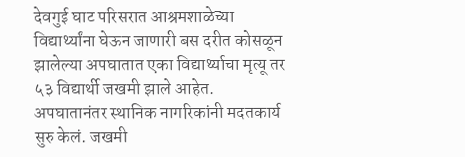देवगुई घाट परिसरात आश्रमशाळेच्या विद्यार्थ्यांना घेऊन जाणारी बस दरीत कोसळून झालेल्या अपघातात एका विद्यार्थ्याचा मृत्यू तर ५३ विद्यार्थी जखमी झाले आहेत. अपघातानंतर स्थानिक नागरिकांनी मदतकार्य सुरु केलं. जखमी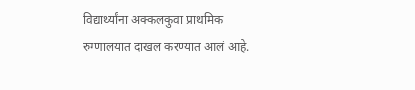विद्यार्थ्यांना अक्कलकुवा प्राथमिक रुग्णालयात दाखल करण्यात आलं आहे.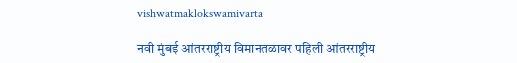vishwatmaklokswamivarta

नवी मुंबई आंतरराष्ट्रीय विमानतळावर पहिली आंतरराष्ट्रीय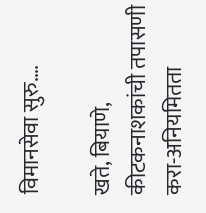विमानसेवा सुरु….

खते, बियाणे, कीटकनाशकांची तपासणी करा-अनियमितता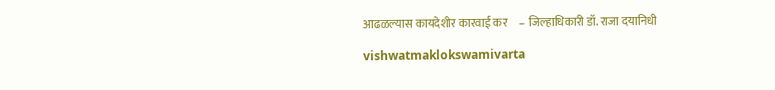आढळल्यास कायदेशीर कारवाई कर     – जिल्हाधिकारी डॉ. राजा दयानिधी

vishwatmaklokswamivarta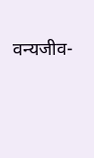वन्यजीव-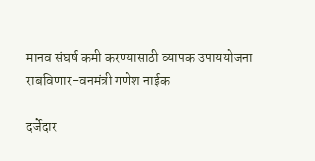मानव संघर्ष कमी करण्यासाठी व्यापक उपाययोजना राबविणार-वनमंत्री गणेश नाईक

दर्जेदार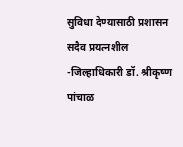सुविधा देण्यासाठी प्रशासन सदैव प्रयत्नशील    -जिल्हाधिकारी डॉ. श्रीकृष्ण पांचाळ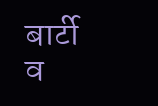बार्टी व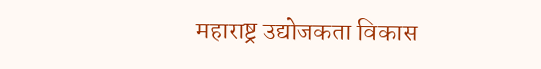महाराष्ट्र उद्योजकता विकास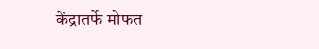केंद्रातर्फे मोफत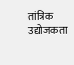तांत्रिक उद्योजकता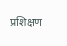प्रशिक्षण